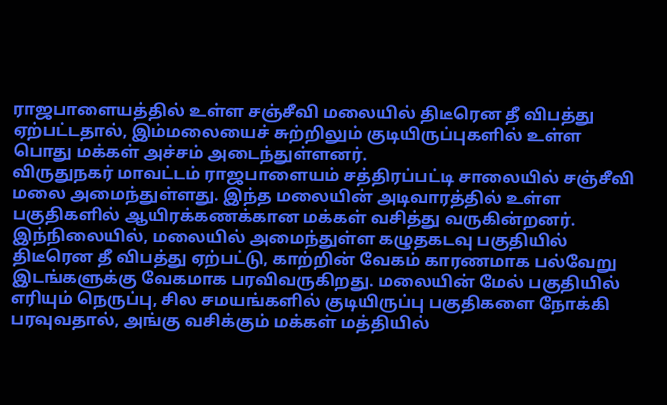ராஜபாளையத்தில் உள்ள சஞ்சீவி மலையில் திடீரென தீ விபத்து ஏற்பட்டதால், இம்மலையைச் சுற்றிலும் குடியிருப்புகளில் உள்ள பொது மக்கள் அச்சம் அடைந்துள்ளனர்.
விருதுநகர் மாவட்டம் ராஜபாளையம் சத்திரப்பட்டி சாலையில் சஞ்சீவி மலை அமைந்துள்ளது. இந்த மலையின் அடிவாரத்தில் உள்ள பகுதிகளில் ஆயிரக்கணக்கான மக்கள் வசித்து வருகின்றனர்.
இந்நிலையில், மலையில் அமைந்துள்ள கழுதகடவு பகுதியில் திடீரென தீ விபத்து ஏற்பட்டு, காற்றின் வேகம் காரணமாக பல்வேறு இடங்களுக்கு வேகமாக பரவிவருகிறது. மலையின் மேல் பகுதியில் எரியும் நெருப்பு, சில சமயங்களில் குடியிருப்பு பகுதிகளை நோக்கி பரவுவதால், அங்கு வசிக்கும் மக்கள் மத்தியில்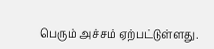பெரும் அச்சம் ஏற்பட்டுள்ளது.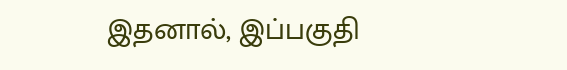இதனால், இப்பகுதி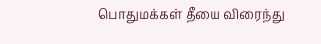பொதுமக்கள் தீயை விரைந்து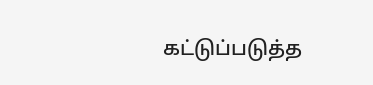கட்டுப்படுத்த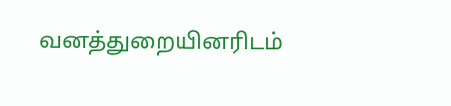வனத்துறையினரிடம்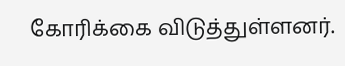கோரிக்கை விடுத்துள்ளனர்.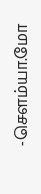-சௌம்யா.மோ